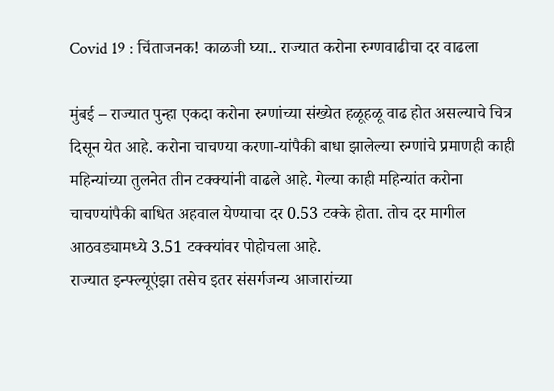Covid 19 : चिंताजनक! काळजी घ्या.. राज्यात करोना रुग्णवाढीचा दर वाढला

मुंबई – राज्यात पुन्हा एकदा करोना रुग्णांच्या संख्येत हळूहळू वाढ होत असल्याचे चित्र दिसून येत आहे. करोना चाचण्या करणा-यांपैकी बाधा झालेल्या रुग्णांचे प्रमाणही काही महिन्यांच्या तुलनेत तीन टक्क्यांनी वाढले आहे. गेल्या काही महिन्यांत करोना चाचण्यांपैकी बाधित अहवाल येण्याचा दर 0.53 टक्के होता. तोच दर मागील आठवड्यामध्ये 3.51 टक्क्यांवर पोहोचला आहे.
राज्यात इन्फ्ल्यूएंझा तसेच इतर संसर्गजन्य आजारांच्या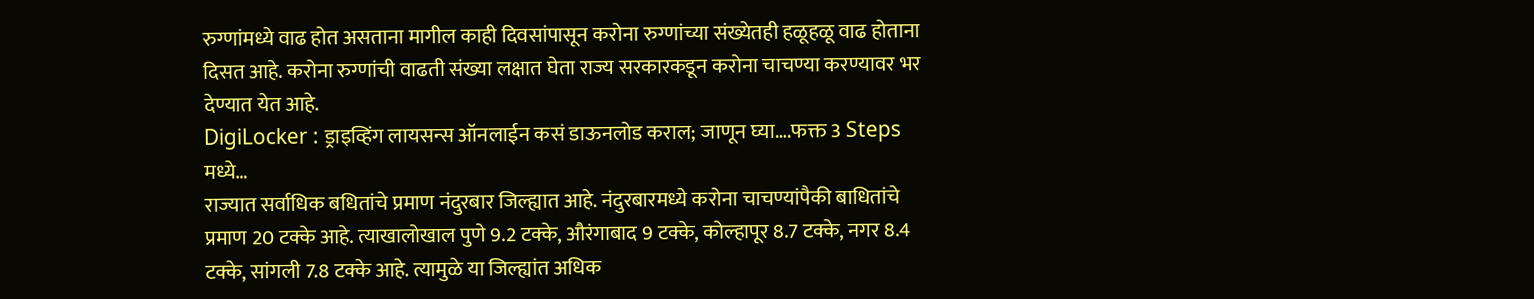रुग्णांमध्ये वाढ होत असताना मागील काही दिवसांपासून करोना रुग्णांच्या संख्येतही हळूहळू वाढ होताना दिसत आहे. करोना रुग्णांची वाढती संख्या लक्षात घेता राज्य सरकारकडून करोना चाचण्या करण्यावर भर देण्यात येत आहे.
DigiLocker : ड्राइव्हिंग लायसन्स ऑनलाईन कसं डाऊनलोड कराल; जाणून घ्या….फक्त 3 Steps मध्ये…
राज्यात सर्वाधिक बधितांचे प्रमाण नंदुरबार जिल्ह्यात आहे. नंदुरबारमध्ये करोना चाचण्यांपैकी बाधितांचे प्रमाण 20 टक्के आहे. त्याखालोखाल पुणे 9.2 टक्के, औरंगाबाद 9 टक्के, कोल्हापूर 8.7 टक्के, नगर 8.4 टक्के, सांगली 7.8 टक्के आहे. त्यामुळे या जिल्ह्यांत अधिक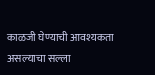काळजी घेण्याची आवश्यकता असल्याचा सल्ला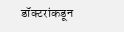डॉक्टरांकडून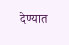देण्यात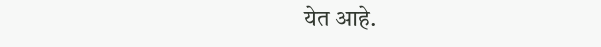येत आहे.